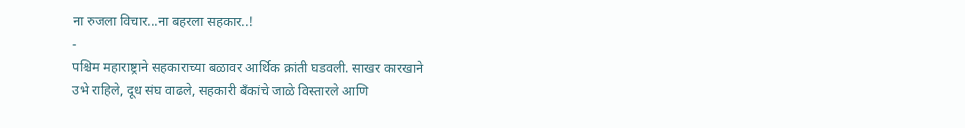ना रुजला विचार...ना बहरला सहकार..!
-
पश्चिम महाराष्ट्राने सहकाराच्या बळावर आर्थिक क्रांती घडवली. साखर कारखाने
उभे राहिले, दूध संघ वाढले, सहकारी बँकांचे जाळे विस्तारले आणि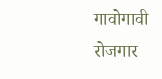गावोगावी
रोजगार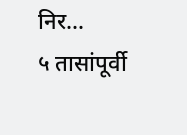निर...
५ तासांपूर्वी